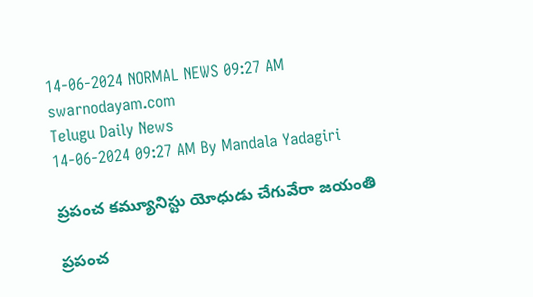14-06-2024 NORMAL NEWS 09:27 AM
swarnodayam.com
Telugu Daily News
14-06-2024 09:27 AM By Mandala Yadagiri

ప్రపంచ కమ్యూనిస్టు యోధుడు చేగువేరా జయంతి

ప్రపంచ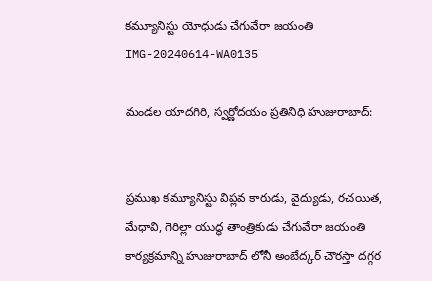కమ్యూనిస్టు యోధుడు చేగువేరా జయంతి
IMG-20240614-WA0135

మండల యాదగిరి, స్వర్ణోదయం ప్రతినిధి హుజురాబాద్:


ప్రముఖ కమ్యూనిస్టు విప్లవ కారుడు, వైద్యుడు, రచయిత, మేధావి, గెరిల్లా యుద్ధ తాంత్రికుడు చేగువేరా జయంతి కార్యక్రమాన్ని హుజురాబాద్ లోనీ అంబేద్కర్ చౌరస్తా దగ్గర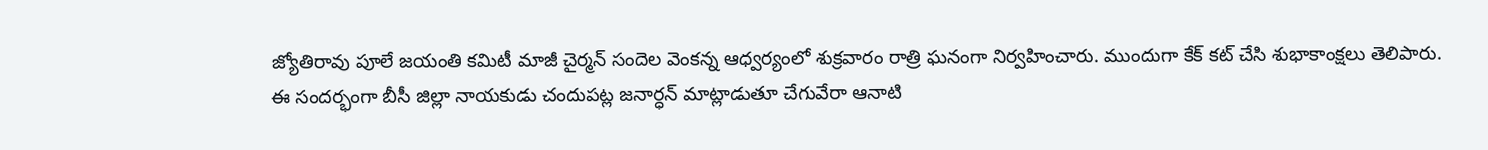జ్యోతిరావు పూలే జయంతి కమిటీ మాజీ చైర్మన్ సందెల వెంకన్న ఆధ్వర్యంలో శుక్రవారం రాత్రి ఘనంగా నిర్వహించారు. ముందుగా కేక్ కట్ చేసి శుభాకాంక్షలు తెలిపారు. ఈ సందర్భంగా బీసీ జిల్లా నాయకుడు చందుపట్ల జనార్ధన్ మాట్లాడుతూ చేగువేరా ఆనాటి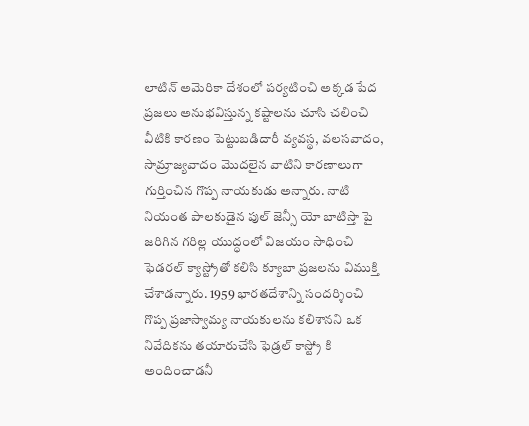లాటిన్ అమెరికా దేశంలో పర్యటించి అక్కడ పేద ప్రజలు అనుభవిస్తున్న కష్టాలను చూసి చలించి వీటికి కారణం పెట్టుబడిదారీ వ్యవస్థ, వలసవాదం, సామ్రాజ్యవాదం మొదలైన వాటిని కారణాలుగా గుర్తించిన గొప్ప నాయకుడు అన్నారు. నాటి నియంత పాలకుడైన పుల్ జెన్సీ యో బాటిస్తా పై జరిగిన గరిల్ల యుద్ధంలో విజయం సాధించి ఫెడరల్ క్యాస్ట్రోతో కలిసి క్యూబా ప్రజలను విముక్తి చేశాడన్నారు. 1959 భారతదేశాన్ని సందర్శించి గొప్ప ప్రజాస్వామ్య నాయకులను కలిశానని ఒక నివేదికను తయారుచేసి ఫెడ్రల్ కాస్ట్రో కి అందించాడనీ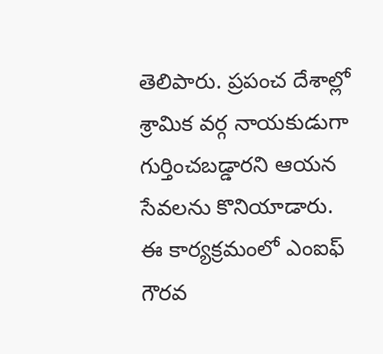తెలిపారు. ప్రపంచ దేశాల్లో శ్రామిక వర్గ నాయకుడుగా గుర్తించబడ్డారని ఆయన సేవలను కొనియాడారు.
ఈ కార్యక్రమంలో ఎంఐఫ్ గౌరవ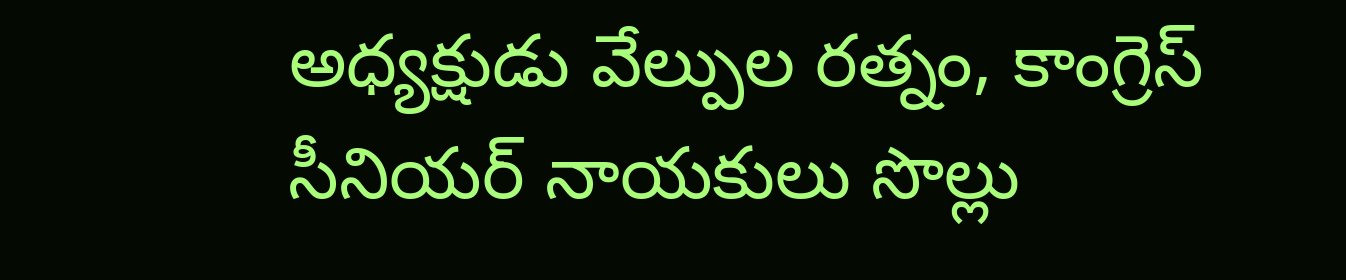అధ్యక్షుడు వేల్పుల రత్నం, కాంగ్రెస్ సీనియర్ నాయకులు సొల్లు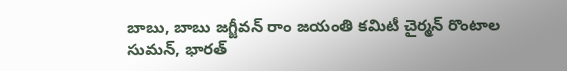బాబు, బాబు జగ్జీవన్ రాం జయంతి కమిటీ చైర్మన్ రొంటాల సుమన్, భారత్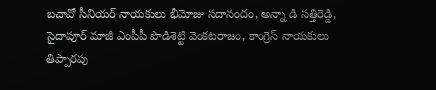బచావో సీనియర్ నాయకులు భీమోజు సదానందం, అన్నా డి సత్తిరెడ్డి, సైదాపూర్ మాజీ ఎంపీపీ పొడిశెట్టి వెంకటరాజం, కాంగ్రెస్ నాయకులు తిప్పారపు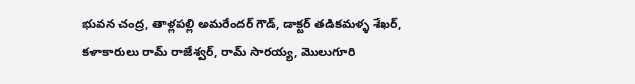భువన చంద్ర, తాళ్లపల్లి అమరేందర్ గౌడ్, డాక్టర్ తడికమళ్ళ శేఖర్, కళాకారులు రామ్ రాజేశ్వర్, రామ్ సారయ్య, మొలుగూరి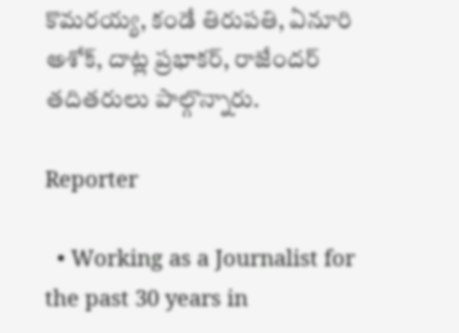కొమరయ్య, కండే తిరుపతి, ఏనూరి అశోక్, దాట్ల ప్రభాకర్, రాజేందర్ తదితరులు పాల్గొన్నారు.

Reporter

  • Working as a Journalist for the past 30 years in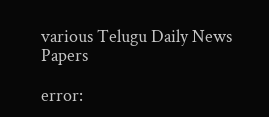various Telugu Daily News Papers

error: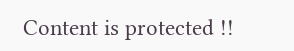Content is protected !!